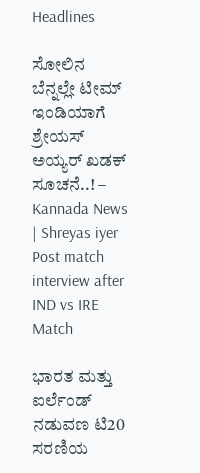Headlines

ಸೋಲಿನ ಬೆನ್ನಲ್ಲೇ ಟೀಮ್ ಇಂಡಿಯಾಗೆ ಶ್ರೇಯಸ್ ಅಯ್ಯರ್ ಖಡಕ್ ಸೂಚನೆ..! – Kannada News | Shreyas iyer Post match interview after IND vs IRE Match

ಭಾರತ ಮತ್ತು ಐರ್ಲೆಂಡ್ ನಡುವಣ ಟಿ20 ಸರಣಿಯ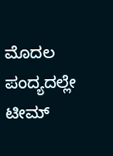ಮೊದಲ ಪಂದ್ಯದಲ್ಲೇ ಟೀಮ್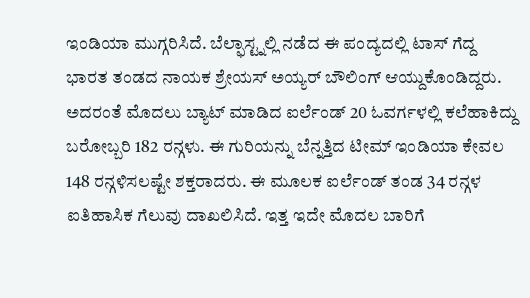ಇಂಡಿಯಾ ಮುಗ್ಗರಿಸಿದೆ. ಬೆಲ್ಫಾಸ್ಟ್ನಲ್ಲಿ ನಡೆದ ಈ ಪಂದ್ಯದಲ್ಲಿ ಟಾಸ್ ಗೆದ್ದ ಭಾರತ ತಂಡದ ನಾಯಕ ಶ್ರೇಯಸ್ ಅಯ್ಯರ್ ಬೌಲಿಂಗ್ ಆಯ್ದುಕೊಂಡಿದ್ದರು. ಅದರಂತೆ ಮೊದಲು ಬ್ಯಾಟ್ ಮಾಡಿದ ಐರ್ಲೆಂಡ್ 20 ಓವರ್ಗಳಲ್ಲಿ ಕಲೆಹಾಕಿದ್ದು ಬರೋಬ್ಬರಿ 182 ರನ್ಗಳು. ಈ ಗುರಿಯನ್ನು ಬೆನ್ನತ್ತಿದ ಟೀಮ್ ಇಂಡಿಯಾ ಕೇವಲ 148 ರನ್ಗಳಿಸಲಷ್ಟೇ ಶಕ್ತರಾದರು. ಈ ಮೂಲಕ ಐರ್ಲೆಂಡ್ ತಂಡ 34 ರನ್ಗಳ ಐತಿಹಾಸಿಕ ಗೆಲುವು ದಾಖಲಿಸಿದೆ. ಇತ್ತ ಇದೇ ಮೊದಲ ಬಾರಿಗೆ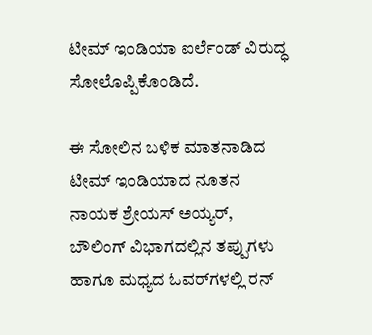ಟೀಮ್ ಇಂಡಿಯಾ ಐರ್ಲೆಂಡ್ ವಿರುದ್ಧ ಸೋಲೊಪ್ಪಿಕೊಂಡಿದೆ.

ಈ ಸೋಲಿನ ಬಳಿಕ ಮಾತನಾಡಿದ ಟೀಮ್ ಇಂಡಿಯಾದ ನೂತನ ನಾಯಕ ಶ್ರೇಯಸ್ ಅಯ್ಯರ್, ಬೌಲಿಂಗ್ ವಿಭಾಗದಲ್ಲಿನ ತಪ್ಪುಗಳು ಹಾಗೂ ಮಧ್ಯದ ಓವರ್‌ಗಳಲ್ಲಿ ರನ್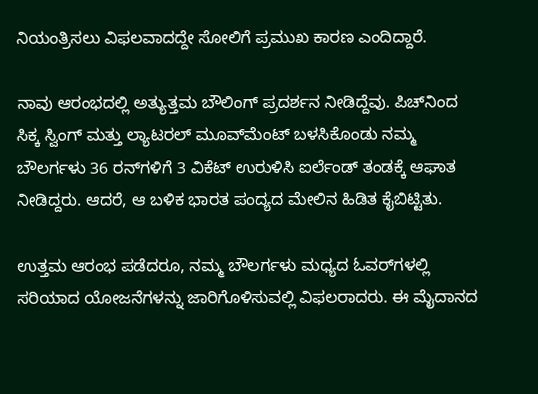ನಿಯಂತ್ರಿಸಲು ವಿಫಲವಾದದ್ದೇ ಸೋಲಿಗೆ ಪ್ರಮುಖ ಕಾರಣ ಎಂದಿದ್ದಾರೆ.

ನಾವು ಆರಂಭದಲ್ಲಿ ಅತ್ಯುತ್ತಮ ಬೌಲಿಂಗ್ ಪ್ರದರ್ಶನ ನೀಡಿದ್ದೆವು. ಪಿಚ್‌ನಿಂದ ಸಿಕ್ಕ ಸ್ವಿಂಗ್ ಮತ್ತು ಲ್ಯಾಟರಲ್ ಮೂವ್‌ಮೆಂಟ್ ಬಳಸಿಕೊಂಡು ನಮ್ಮ ಬೌಲರ್ಗಳು 36 ರನ್‌ಗಳಿಗೆ 3 ವಿಕೆಟ್ ಉರುಳಿಸಿ ಐರ್ಲೆಂಡ್ ತಂಡಕ್ಕೆ ಆಘಾತ ನೀಡಿದ್ದರು. ಆದರೆ, ಆ ಬಳಿಕ ಭಾರತ ಪಂದ್ಯದ ಮೇಲಿನ ಹಿಡಿತ ಕೈಬಿಟ್ಟಿತು.

ಉತ್ತಮ ಆರಂಭ ಪಡೆದರೂ, ನಮ್ಮ ಬೌಲರ್ಗಳು ಮಧ್ಯದ ಓವರ್‌ಗಳಲ್ಲಿ ಸರಿಯಾದ ಯೋಜನೆಗಳನ್ನು ಜಾರಿಗೊಳಿಸುವಲ್ಲಿ ವಿಫಲರಾದರು. ಈ ಮೈದಾನದ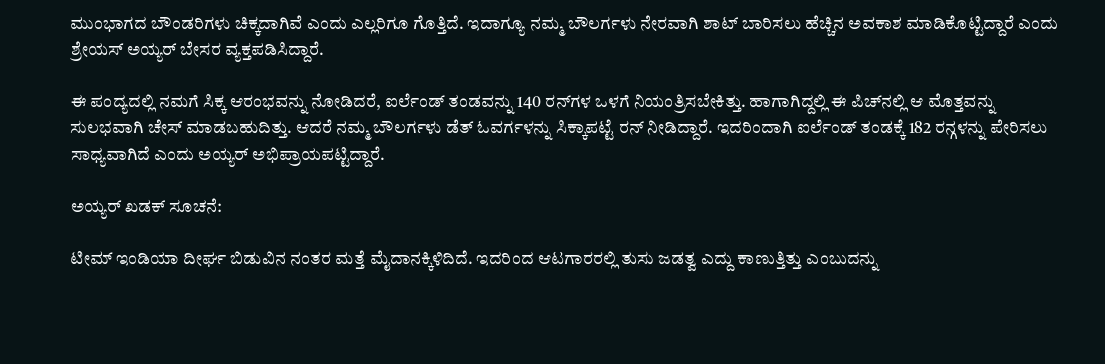ಮುಂಭಾಗದ ಬೌಂಡರಿಗಳು ಚಿಕ್ಕದಾಗಿವೆ ಎಂದು ಎಲ್ಲರಿಗೂ ಗೊತ್ತಿದೆ. ಇದಾಗ್ಯೂ ನಮ್ಮ ಬೌಲರ್ಗಳು ನೇರವಾಗಿ ಶಾಟ್ ಬಾರಿಸಲು ಹೆಚ್ಚಿನ ಅವಕಾಶ ಮಾಡಿಕೊಟ್ಟಿದ್ದಾರೆ ಎಂದು ಶ್ರೇಯಸ್ ಅಯ್ಯರ್ ಬೇಸರ ವ್ಯಕ್ತಪಡಿಸಿದ್ದಾರೆ.

ಈ ಪಂದ್ಯದಲ್ಲಿ ನಮಗೆ ಸಿಕ್ಕ ಆರಂಭವನ್ನು ನೋಡಿದರೆ, ಐರ್ಲೆಂಡ್ ತಂಡವನ್ನು 140 ರನ್‌ಗಳ ಒಳಗೆ ನಿಯಂತ್ರಿಸಬೇಕಿತ್ತು. ಹಾಗಾಗಿದ್ದಲ್ಲಿ ಈ ಪಿಚ್‌ನಲ್ಲಿ ಆ ಮೊತ್ತವನ್ನು ಸುಲಭವಾಗಿ ಚೇಸ್ ಮಾಡಬಹುದಿತ್ತು. ಆದರೆ ನಮ್ಮ ಬೌಲರ್ಗಳು ಡೆತ್ ಓವರ್ಗಳನ್ನು ಸಿಕ್ಕಾಪಟ್ಟೆ ರನ್ ನೀಡಿದ್ದಾರೆ. ಇದರಿಂದಾಗಿ ಐರ್ಲೆಂಡ್ ತಂಡಕ್ಕೆ 182 ರನ್ಗಳನ್ನು ಪೇರಿಸಲು ಸಾಧ್ಯವಾಗಿದೆ ಎಂದು ಅಯ್ಯರ್ ಅಭಿಪ್ರಾಯಪಟ್ಟಿದ್ದಾರೆ.

ಅಯ್ಯರ್ ಖಡಕ್ ಸೂಚನೆ:

ಟೀಮ್ ಇಂಡಿಯಾ ದೀರ್ಘ ಬಿಡುವಿನ ನಂತರ ಮತ್ತೆ ಮೈದಾನಕ್ಕಿಳಿದಿದೆ. ಇದರಿಂದ ಆಟಗಾರರಲ್ಲಿ ತುಸು ಜಡತ್ವ ಎದ್ದು ಕಾಣುತ್ತಿತ್ತು ಎಂಬುದನ್ನು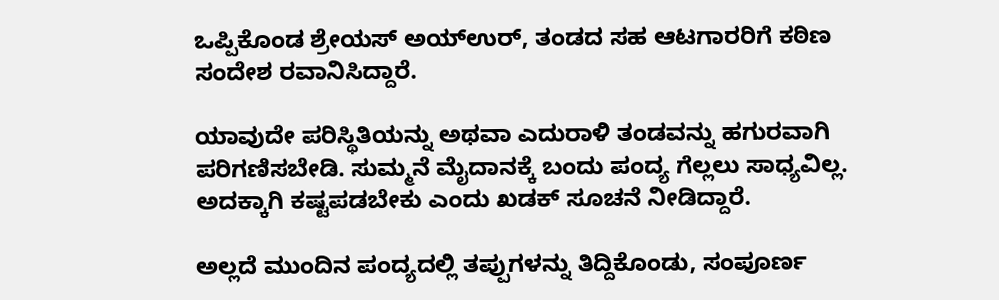ಒಪ್ಪಿಕೊಂಡ ಶ್ರೇಯಸ್ ಅಯ್ಉರ್, ತಂಡದ ಸಹ ಆಟಗಾರರಿಗೆ ಕಠಿಣ ಸಂದೇಶ ರವಾನಿಸಿದ್ದಾರೆ.

ಯಾವುದೇ ಪರಿಸ್ಥಿತಿಯನ್ನು ಅಥವಾ ಎದುರಾಳಿ ತಂಡವನ್ನು ಹಗುರವಾಗಿ ಪರಿಗಣಿಸಬೇಡಿ. ಸುಮ್ಮನೆ ಮೈದಾನಕ್ಕೆ ಬಂದು ಪಂದ್ಯ ಗೆಲ್ಲಲು ಸಾಧ್ಯವಿಲ್ಲ. ಅದಕ್ಕಾಗಿ ಕಷ್ಟಪಡಬೇಕು ಎಂದು ಖಡಕ್ ಸೂಚನೆ ನೀಡಿದ್ದಾರೆ.

ಅಲ್ಲದೆ ಮುಂದಿನ ಪಂದ್ಯದಲ್ಲಿ ತಪ್ಪುಗಳನ್ನು ತಿದ್ದಿಕೊಂಡು, ಸಂಪೂರ್ಣ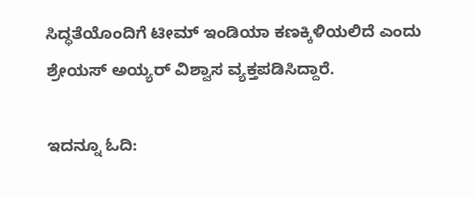ಸಿದ್ಧತೆಯೊಂದಿಗೆ ಟೀಮ್ ಇಂಡಿಯಾ ಕಣಕ್ಕಿಳಿಯಲಿದೆ ಎಂದು ಶ್ರೇಯಸ್ ಅಯ್ಯರ್ ವಿಶ್ವಾಸ ವ್ಯಕ್ತಪಡಿಸಿದ್ದಾರೆ.

ಇದನ್ನೂ ಓದಿ: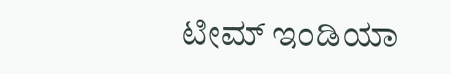ಟೀಮ್ ಇಂಡಿಯಾ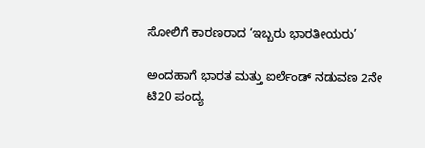ಸೋಲಿಗೆ ಕಾರಣರಾದ ‘ಇಬ್ಬರು ಭಾರತೀಯರು’

ಅಂದಹಾಗೆ ಭಾರತ ಮತ್ತು ಐರ್ಲೆಂಡ್ ನಡುವಣ 2ನೇ ಟಿ20 ಪಂದ್ಯ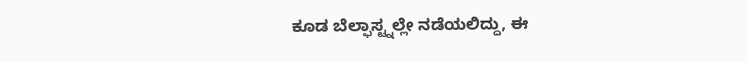ಕೂಡ ಬೆಲ್ಫಾಸ್ಟ್ನಲ್ಲೇ ನಡೆಯಲಿದ್ದು, ಈ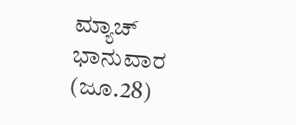ಮ್ಯಾಚ್ ಭಾನುವಾರ (ಜೂ.28)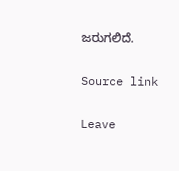ಜರುಗಲಿದೆ.

Source link

Leave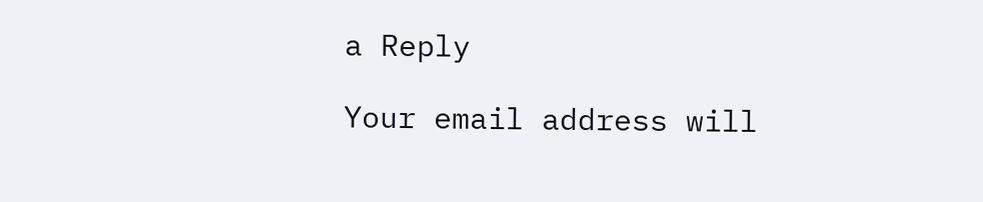a Reply

Your email address will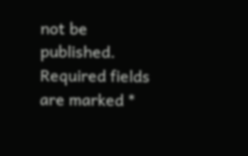not be published. Required fields are marked *